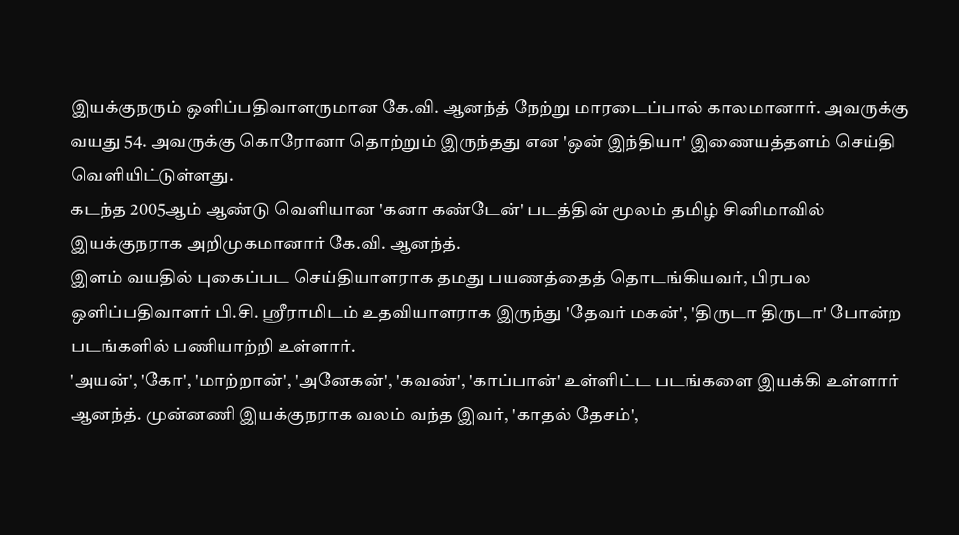இயக்குநரும் ஒளிப்பதிவாளருமான கே.வி. ஆனந்த் நேற்று மாரடைப்பால் காலமானார். அவருக்கு வயது 54. அவருக்கு கொரோனா தொற்றும் இருந்தது என 'ஒன் இந்தியா' இணையத்தளம் செய்தி வெளியிட்டுள்ளது.
கடந்த 2005ஆம் ஆண்டு வெளியான 'கனா கண்டேன்' படத்தின் மூலம் தமிழ் சினிமாவில் இயக்குநராக அறிமுகமானார் கே.வி. ஆனந்த்.
இளம் வயதில் புகைப்பட செய்தியாளராக தமது பயணத்தைத் தொடங்கியவர், பிரபல ஒளிப்பதிவாளர் பி.சி. ஸ்ரீராமிடம் உதவியாளராக இருந்து 'தேவர் மகன்', 'திருடா திருடா' போன்ற படங்களில் பணியாற்றி உள்ளார்.
'அயன்', 'கோ', 'மாற்றான்', 'அனேகன்', 'கவண்', 'காப்பான்' உள்ளிட்ட படங்களை இயக்கி உள்ளார் ஆனந்த். முன்னணி இயக்குநராக வலம் வந்த இவர், 'காதல் தேசம்',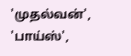'முதல்வன்', 'பாய்ஸ்',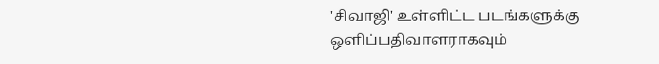'சிவாஜி' உள்ளிட்ட படங்களுக்கு ஒளிப்பதிவாளராகவும்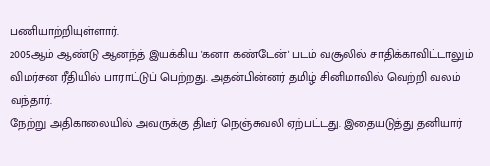பணியாற்றியுள்ளார்.
2005ஆம் ஆண்டு ஆனந்த் இயக்கிய 'கனா கண்டேன்' படம் வசூலில் சாதிக்காவிட்டாலும் விமர்சன ரீதியில் பாராட்டுப் பெற்றது. அதன்பின்னர் தமிழ் சினிமாவில் வெற்றி வலம் வந்தார்.
நேற்று அதிகாலையில் அவருக்கு திடீர் நெஞ்சுவலி ஏற்பட்டது. இதையடுத்து தனியார்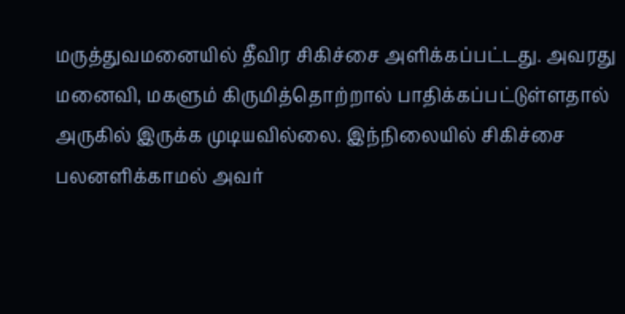மருத்துவமனையில் தீவிர சிகிச்சை அளிக்கப்பட்டது. அவரது மனைவி, மகளும் கிருமித்தொற்றால் பாதிக்கப்பட்டுள்ளதால் அருகில் இருக்க முடியவில்லை. இந்நிலையில் சிகிச்சை பலனளிக்காமல் அவர்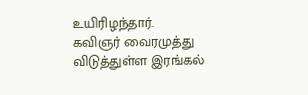உயிரிழந்தார்.
கவிஞர் வைரமுத்து விடுத்துள்ள இரங்கல்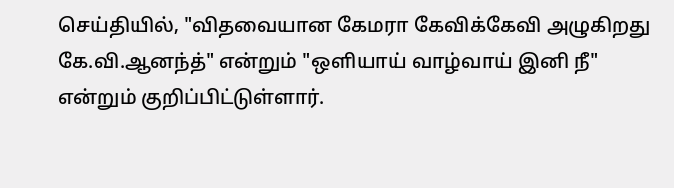செய்தியில், "விதவையான கேமரா கேவிக்கேவி அழுகிறது கே.வி.ஆனந்த்" என்றும் "ஒளியாய் வாழ்வாய் இனி நீ" என்றும் குறிப்பிட்டுள்ளார்.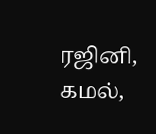ரஜினி, கமல்,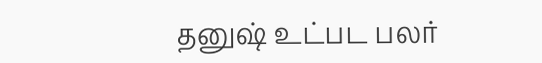தனுஷ் உட்பட பலர்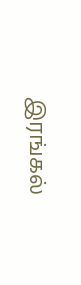இரங்கல்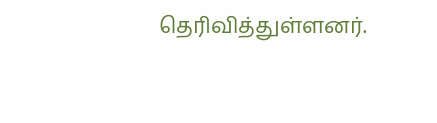தெரிவித்துள்ளனர்.